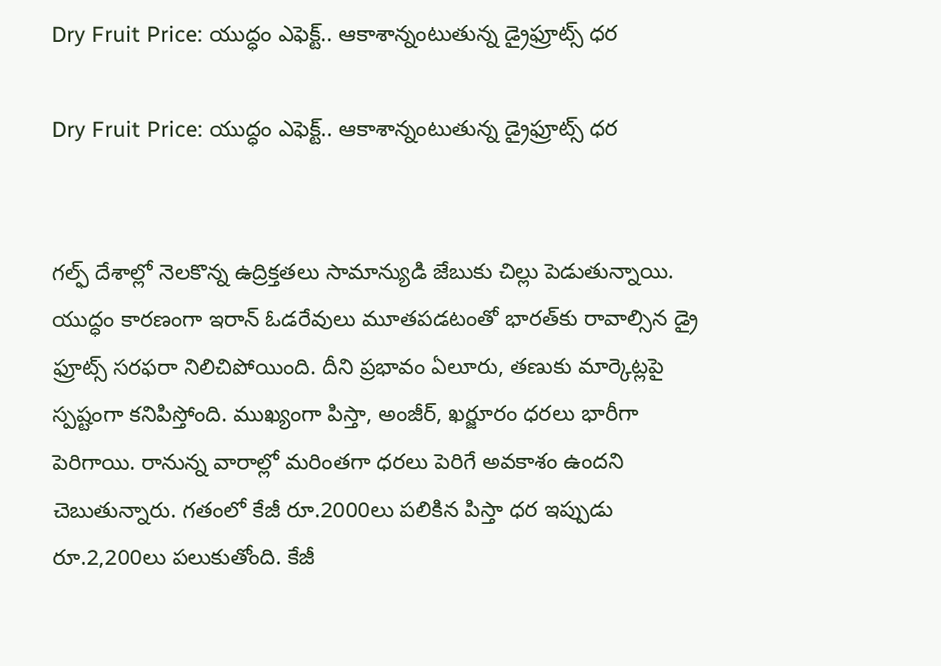Dry Fruit Price: యుద్ధం ఎఫెక్ట్‌.. ఆకాశాన్నంటుతున్న డ్రైఫ్రూట్స్‌ ధర

Dry Fruit Price: యుద్ధం ఎఫెక్ట్‌.. ఆకాశాన్నంటుతున్న డ్రైఫ్రూట్స్‌ ధర


గల్ఫ్ దేశాల్లో నెలకొన్న ఉద్రిక్తతలు సామాన్యుడి జేబుకు చిల్లు పెడుతున్నాయి. యుద్ధం కారణంగా ఇరాన్ ఓడరేవులు మూతపడటంతో భారత్‌కు రావాల్సిన డ్రై ఫ్రూట్స్ సరఫరా నిలిచిపోయింది. దీని ప్రభావం ఏలూరు, తణుకు మార్కెట్లపై స్పష్టంగా కనిపిస్తోంది. ముఖ్యంగా పిస్తా, అంజీర్, ఖర్జూరం ధరలు భారీగా పెరిగాయి. రానున్న వారాల్లో మరింతగా ధరలు పెరిగే అవకాశం ఉందని చెబుతున్నారు. గతంలో కేజీ రూ.2000లు పలికిన పిస్తా ధర ఇప్పుడు రూ.2,200లు పలుకుతోంది. కేజీ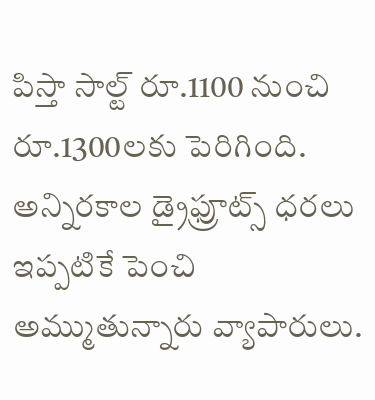పిస్తా సాల్ట్‌ రూ.1100 నుంచి రూ.1300లకు పెరిగింది. అన్నిరకాల డ్రైఫ్రూట్స్‌ ధరలు ఇప్పటికే పెంచి అమ్ముతున్నారు వ్యాపారులు.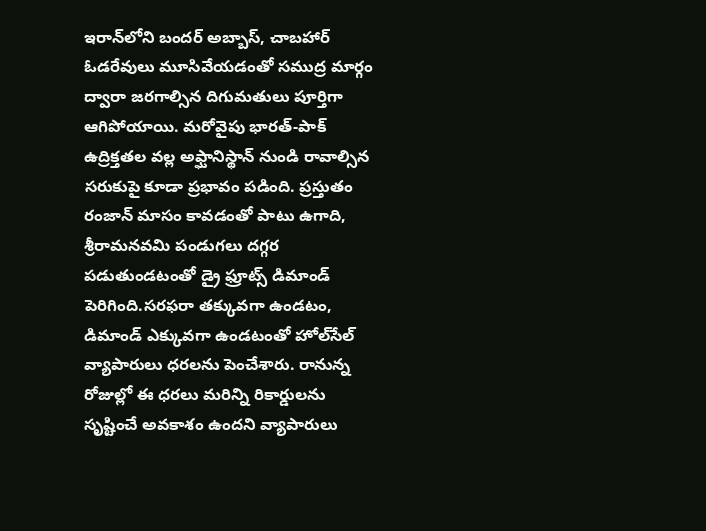ఇరాన్‌లోని బందర్ అబ్బాస్, చాబహార్ ఓడరేవులు మూసివేయడంతో సముద్ర మార్గం ద్వారా జరగాల్సిన దిగుమతులు పూర్తిగా ఆగిపోయాయి. మరోవైపు భారత్-పాక్ ఉద్రిక్తతల వల్ల అఫ్ఘానిస్థాన్ నుండి రావాల్సిన సరుకుపై కూడా ప్రభావం పడింది. ప్రస్తుతం రంజాన్ మాసం కావడంతో పాటు ఉగాది, శ్రీరామనవమి పండుగలు దగ్గర పడుతుండటంతో డ్రై ఫ్రూట్స్ డిమాండ్ పెరిగింది.సరఫరా తక్కువగా ఉండటం, డిమాండ్ ఎక్కువగా ఉండటంతో హోల్‌సేల్ వ్యాపారులు ధరలను పెంచేశారు. రానున్న రోజుల్లో ఈ ధరలు మరిన్ని రికార్డులను సృష్టించే అవకాశం ఉందని వ్యాపారులు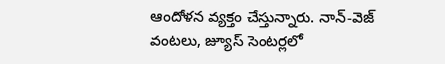ఆందోళన వ్యక్తం చేస్తున్నారు. నాన్-వెజ్ వంటలు, జ్యూస్ సెంటర్లలో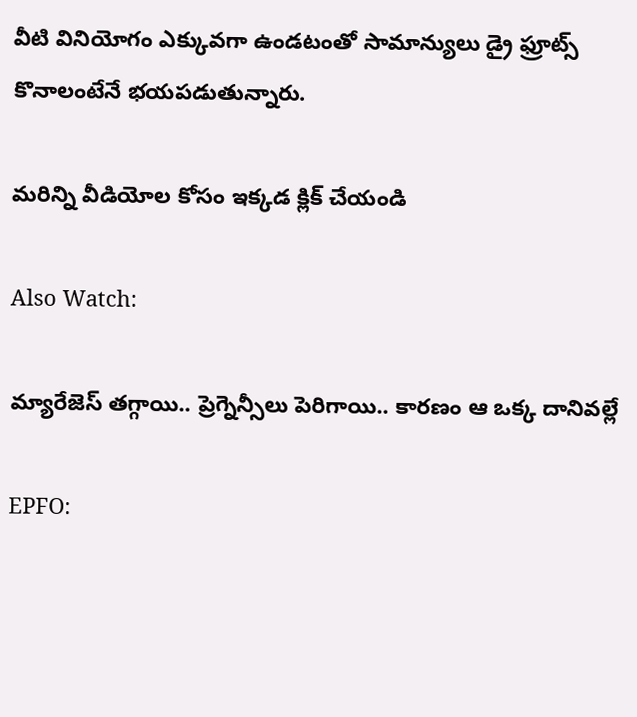వీటి వినియోగం ఎక్కువగా ఉండటంతో సామాన్యులు డ్రై ఫ్రూట్స్ కొనాలంటేనే భయపడుతున్నారు.

మరిన్ని వీడియోల కోసం ఇక్కడ క్లిక్ చేయండి

Also Watch:

మ్యారేజెస్‌ తగ్గాయి.. ప్రెగ్నెన్సీలు పెరిగాయి.. కారణం ఆ ఒక్క దానివల్లే

EPFO: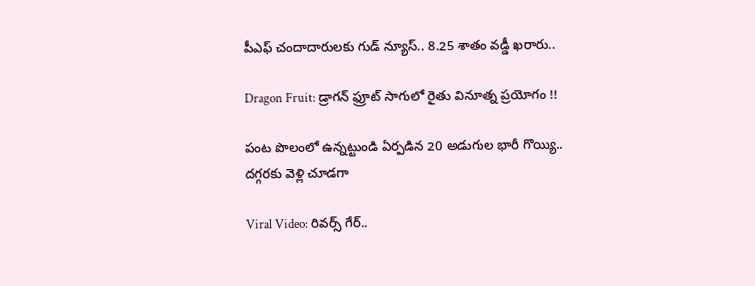పీఎఫ్ చందాదారులకు గుడ్ న్యూస్.. 8.25 శాతం వడ్డీ ఖరారు..

Dragon Fruit: డ్రాగన్ ఫ్రూట్ సాగులో రైతు వినూత్న ప్రయోగం !!

పంట పొలంలో ఉన్నట్టుండి ఏర్పడిన 20 అడుగుల భారీ గొయ్యి.. దగ్గరకు వెళ్లి చూడగా

Viral Video: రివర్స్ గేర్..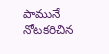పామునే నోటకరిచిన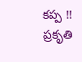కప్ప !! ప్రకృతి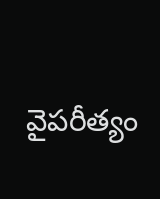వైపరీత్యం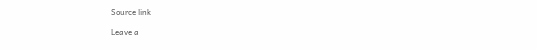Source link

Leave a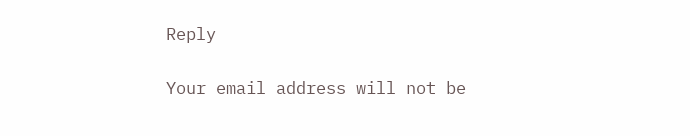Reply

Your email address will not be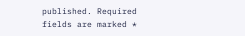published. Required fields are marked *